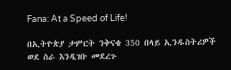Fana: At a Speed of Life!

በኢትዮጵያ ታምርት ንቅናቄ 350 በላይ ኢንዱስትሪዎች ወደ ስራ እንዲገቡ መደረጉ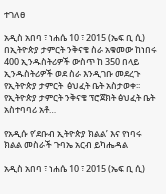ተገለፀ

አዲስ አበባ ፣ ነሐሴ 10 ፣ 2015 (ኤፍ ቢ ሲ) በኢትዮጵያ ታምርት ንቅናቄ ስራ አቁመው ከነበሩ 400 ኢንዱስትሪዎች ውስጥ ከ 350 በላይ ኢንዱስትሪዎች ወደ ስራ እንዲገቡ መደረጉ የኢትዮጵያ ታምርት  ፅህፈት ቤት አስታወቀ፡፡ የኢትዮጵያ ታምርት ንቅናቄ ፕሮጀክት ፅህፈት ቤት አስተባባሪ አቶ…

የአዲሱ የ’ደቡብ ኢትዮጵያ ክልል’ እና የነባሩ ክልል መስራች ጉባኤ አርብ ይካሔዳል

አዲስ አበባ ፣ ነሐሴ 10 ፣ 2015 (ኤፍ ቢ ሲ)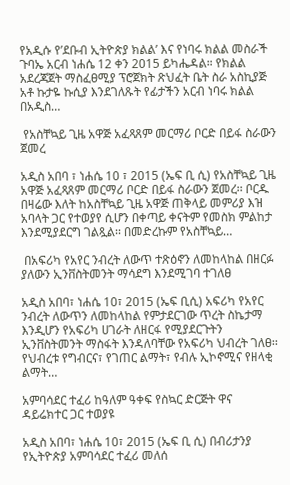የአዲሱ የ’ደቡብ ኢትዮጵያ ክልል’ እና የነባሩ ክልል መስራች ጉባኤ አርብ ነሐሴ 12 ቀን 2015 ይካሔዳል። የክልል አደረጃጀት ማስፈፀሚያ ፕሮጀክት ጽህፈት ቤት ስራ አስኪያጅ አቶ ኩታዬ ኩሲያ እንደገለጹት የፊታችን አርብ ነባሩ ክልል በአዲስ…

 የአስቸኳይ ጊዜ አዋጅ አፈጻጸም መርማሪ ቦርድ በይፋ ስራውን ጀመረ

አዲስ አበባ ፣ ነሐሴ 10 ፣ 2015 (ኤፍ ቢ ሲ) የአስቸኳይ ጊዜ አዋጅ አፈጻጸም መርማሪ ቦርድ በይፋ ስራውን ጀመረ፡፡ ቦርዱ በዛሬው እለት ከአስቸኳይ ጊዜ አዋጅ ጠቅላይ መምሪያ እዝ አባላት ጋር የተወያየ ሲሆን በቀጣይ ቀናትም የመስክ ምልከታ እንደሚያደርግ ገልጿል፡፡ በመድረኩም የአስቸኳይ…

 በአፍሪካ የአየር ንብረት ለውጥ ተጽዕኖን ለመከላከል በዘርፉ ያለውን ኢንቨስትመንት ማሳደግ እንደሚገባ ተገለፀ

አዲስ አበባ፣ ነሐሴ 10፣ 2015 (ኤፍ ቢሲ) አፍሪካ የአየር ንብረት ለውጥን ለመከላከል የምታደርገው ጥረት ስኬታማ እንዲሆን የአፍሪካ ሀገራት ለዘርፋ የሚያደርጉትን ኢንቨስትመንት ማስፋት እንዳለባቸው የአፍሪካ ህብረት ገለፀ፡፡ የህብረቱ የግብርና፣ የገጠር ልማት፣ የብሉ ኢኮኖሚና የዘላቂ ልማት…

አምባሳደር ተፈሪ ከዓለም ዓቀፍ የስኳር ድርጅት ዋና ዳይሬክተር ጋር ተወያዩ

አዲስ አበባ፣ ነሐሴ 10፣ 2015 (ኤፍ ቢ ሲ) በብሪታንያ የኢትዮጵያ አምባሳደር ተፈሪ መለሰ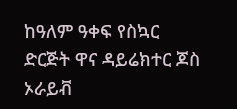ከዓለም ዓቀፍ የስኳር ድርጅት ዋና ዳይሬክተር ጆስ ኦራይቭ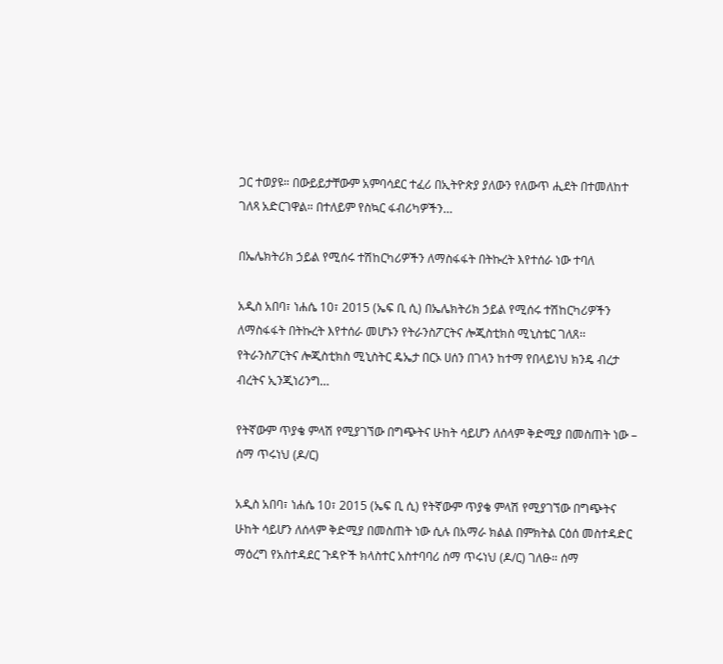ጋር ተወያዩ። በውይይታቸውም አምባሳደር ተፈሪ በኢትዮጵያ ያለውን የለውጥ ሒደት በተመለከተ ገለጻ አድርገዋል። በተለይም የስኳር ፋብሪካዎችን…

በኤሌክትሪክ ኃይል የሚሰሩ ተሽከርካሪዎችን ለማስፋፋት በትኩረት እየተሰራ ነው ተባለ

አዲስ አበባ፣ ነሐሴ 10፣ 2015 (ኤፍ ቢ ሲ) በኤሌክትሪክ ኃይል የሚሰሩ ተሽከርካሪዎችን ለማስፋፋት በትኩረት እየተሰራ መሆኑን የትራንስፖርትና ሎጂስቲክስ ሚኒስቴር ገለጸ፡፡ የትራንስፖርትና ሎጂስቲክስ ሚኒስትር ዴኤታ በርኦ ሀሰን በገላን ከተማ የበላይነህ ክንዴ ብረታ ብረትና ኢንጂነሪንግ…

የትኛውም ጥያቄ ምላሽ የሚያገኘው በግጭትና ሁከት ሳይሆን ለሰላም ቅድሚያ በመስጠት ነው – ሰማ ጥሩነህ (ዶ/ር)

አዲስ አበባ፣ ነሐሴ 10፣ 2015 (ኤፍ ቢ ሲ) የትኛውም ጥያቄ ምላሽ የሚያገኘው በግጭትና ሁከት ሳይሆን ለሰላም ቅድሚያ በመስጠት ነው ሲሉ በአማራ ክልል በምክትል ርዕሰ መስተዳድር ማዕረግ የአስተዳደር ጉዳዮች ክላስተር አስተባባሪ ሰማ ጥሩነህ (ዶ/ር) ገለፁ። ሰማ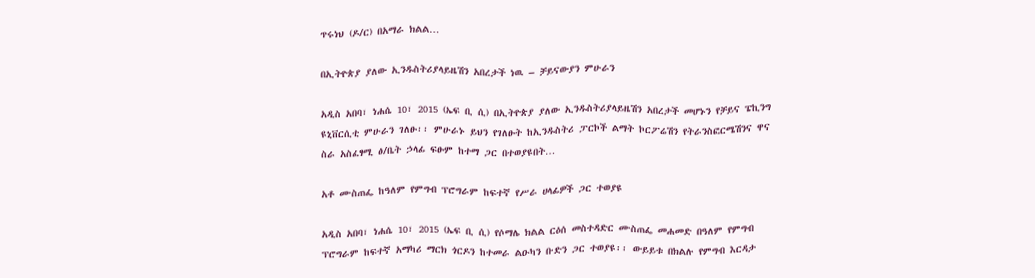ጥሩነህ (ዶ/ር) በአማራ ክልል…

በኢትዮጵያ ያለው ኢንዱስትሪያላይዜሽን አበረታች ነዉ – ቻይናውያን ምሁራን

አዲስ አበባ፣ ነሐሴ 10፣ 2015 (ኤፍ ቢ ሲ) በኢትዮጵያ ያለው ኢንዱስትሪያላይዜሽን አበረታች መሆኑን የቻይና ፔኪንግ ዩኒቨርሲቲ ምሁራን ገለፁ፡፡ ምሁራኑ ይህን የገለፁት ከኢንዱስትሪ ፓርኮች ልማት ኮርፖሬሽን የትራንስፎርሜሽንና ዋና ስራ አስፈፃሚ ፅ/ቤት ኃላፊ ፍፁም ከተማ ጋር በተወያዩበት…

አቶ ሙስጠፌ ከዓለም የምግብ ፕሮግራም ከፍተኛ የሥራ ሀላፊዎች ጋር ተወያዩ

አዲስ አበባ፣ ነሐሴ 10፣ 2015 (ኤፍ ቢ ሲ) የሶማሌ ክልል ርዕሰ መስተዳድር ሙስጠፌ መሐመድ በዓለም የምግብ ፕሮግራም ከፍተኛ አማካሪ ማርክ ጎርዶን ከተመራ ልዑካን ቡድን ጋር ተወያዩ፡፡ ውይይቱ በክልሉ የምግብ እርዳታ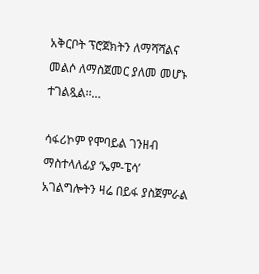አቅርቦት ፕሮጀክትን ለማሻሻልና መልሶ ለማስጀመር ያለመ መሆኑ ተገልጿል፡፡…

ሳፋሪኮም የሞባይል ገንዘብ ማስተላለፊያ ‘ኤም-ፔሳ’ አገልግሎትን ዛሬ በይፋ ያስጀምራል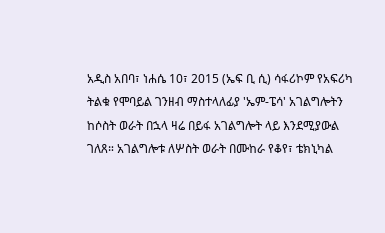አዲስ አበባ፣ ነሐሴ 10፣ 2015 (ኤፍ ቢ ሲ) ሳፋሪኮም የአፍሪካ ትልቁ የሞባይል ገንዘብ ማስተላለፊያ 'ኤም-ፔሳ' አገልግሎትን ከሶስት ወራት በኋላ ዛሬ በይፋ አገልግሎት ላይ እንደሚያውል ገለጸ። አገልግሎቱ ለሦስት ወራት በሙከራ የቆየ፣ ቴክኒካል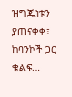ዝግጁነቱን ያጠናቀቀ፣ ከባንኮች ጋር ቁልፍ…